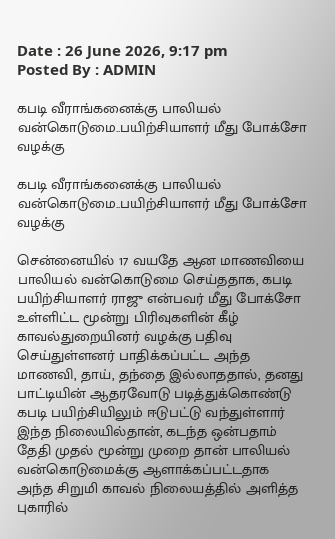Date : 26 June 2026, 9:17 pm
Posted By : ADMIN

கபடி வீராங்கனைக்கு பாலியல் வன்கொடுமை..பயிற்சியாளர் மீது போக்சோ வழக்கு

கபடி வீராங்கனைக்கு பாலியல் வன்கொடுமை..பயிற்சியாளர் மீது போக்சோ வழக்கு

சென்னையில் 17 வயதே ஆன மாணவியை பாலியல் வன்கொடுமை செய்ததாக, கபடி பயிற்சியாளர் ராஜு என்பவர் மீது போக்சோ உள்ளிட்ட மூன்று பிரிவுகளின் கீழ் காவல்துறையினர் வழக்கு பதிவு செய்துள்ளனர் பாதிக்கப்பட்ட அந்த மாணவி, தாய், தந்தை இல்லாததால், தனது பாட்டியின் ஆதரவோடு படித்துக்கொண்டு கபடி பயிற்சியிலும் ஈடுபட்டு வந்துள்ளார் இந்த நிலையில்தான், கடந்த ஒன்பதாம் தேதி முதல் மூன்று முறை தான் பாலியல் வன்கொடுமைக்கு ஆளாக்கப்பட்டதாக அந்த சிறுமி காவல் நிலையத்தில் அளித்த புகாரில்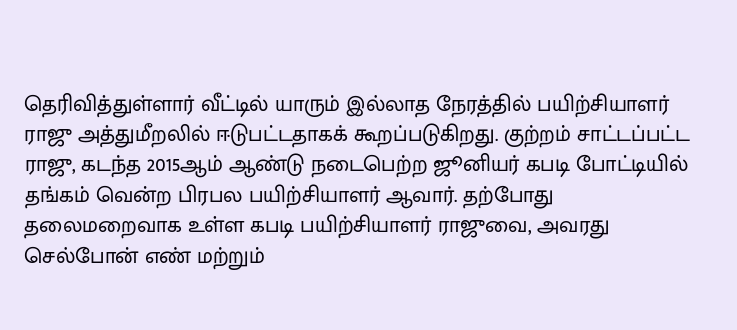தெரிவித்துள்ளார் வீட்டில் யாரும் இல்லாத நேரத்தில் பயிற்சியாளர் ராஜு அத்துமீறலில் ஈடுபட்டதாகக் கூறப்படுகிறது. குற்றம் சாட்டப்பட்ட ராஜு, கடந்த 2015ஆம் ஆண்டு நடைபெற்ற ஜூனியர் கபடி போட்டியில் தங்கம் வென்ற பிரபல பயிற்சியாளர் ஆவார். தற்போது தலைமறைவாக உள்ள கபடி பயிற்சியாளர் ராஜுவை, அவரது செல்போன் எண் மற்றும்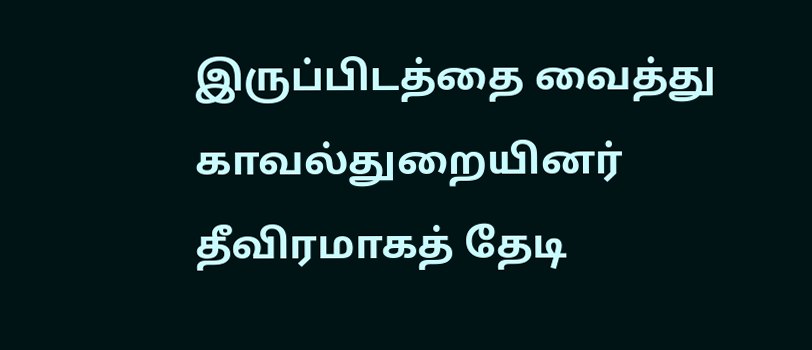இருப்பிடத்தை வைத்து காவல்துறையினர் தீவிரமாகத் தேடி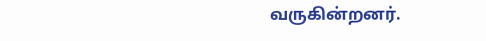வருகின்றனர்.